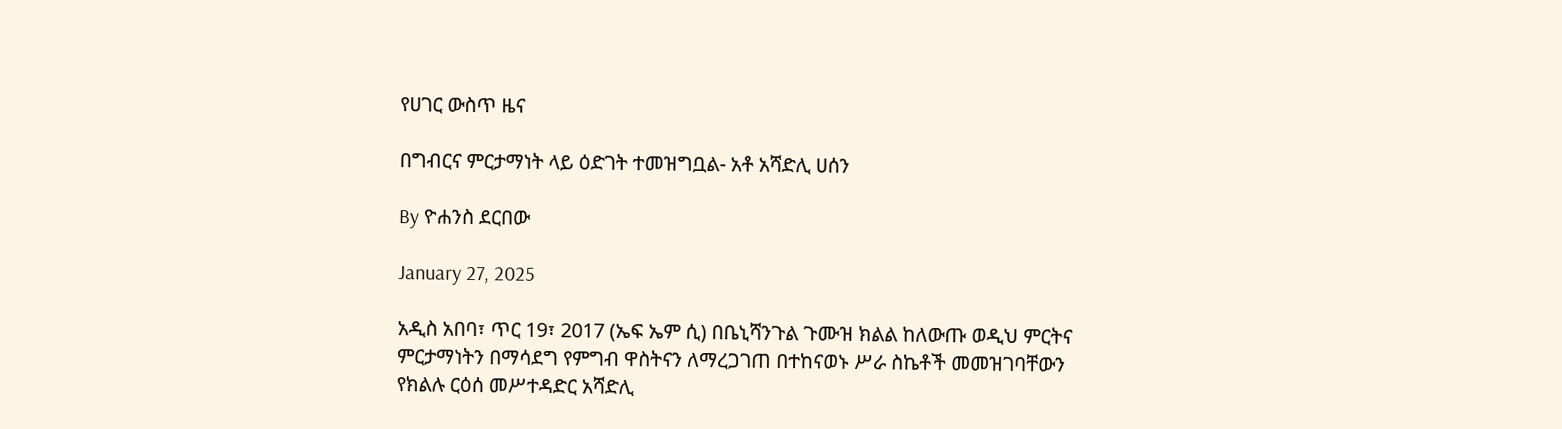የሀገር ውስጥ ዜና

በግብርና ምርታማነት ላይ ዕድገት ተመዝግቧል- አቶ አሻድሊ ሀሰን

By ዮሐንስ ደርበው

January 27, 2025

አዲስ አበባ፣ ጥር 19፣ 2017 (ኤፍ ኤም ሲ) በቤኒሻንጉል ጉሙዝ ክልል ከለውጡ ወዲህ ምርትና ምርታማነትን በማሳደግ የምግብ ዋስትናን ለማረጋገጠ በተከናወኑ ሥራ ስኬቶች መመዝገባቸውን የክልሉ ርዕሰ መሥተዳድር አሻድሊ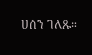ሀሰን ገለጹ።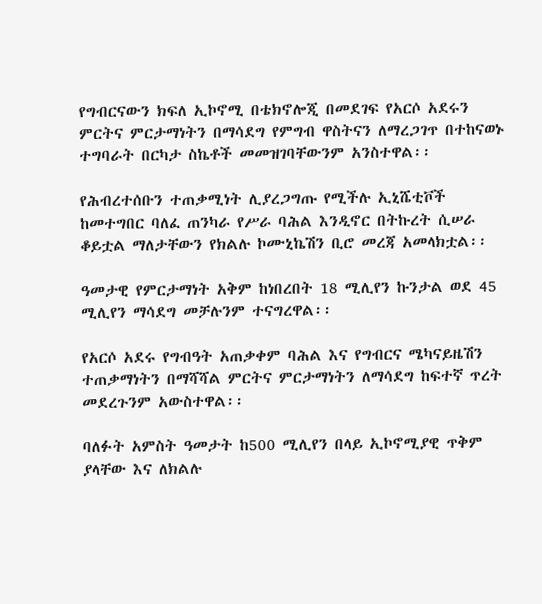የግብርናውን ክፍለ ኢኮኖሚ በቴክኖሎጂ በመደገፍ የአርሶ አደሩን ምርትና ምርታማነትን በማሳደግ የምግብ ዋስትናን ለማረጋገጥ በተከናወኑ ተግባራት በርካታ ስኬቶች መመዝገባቸውንም አንስተዋል፡፡

የሕብረተሰቡን ተጠቃሚነት ሊያረጋግጡ የሚችሉ ኢኒሼቲቮች ከመተግበር ባለፈ ጠንካራ የሥራ ባሕል እንዲኖር በትኩረት ሲሠራ ቆይቷል ማለታቸውን የክልሉ ኮሙኒኬሽን ቢሮ መረጃ አመላክቷል፡፡

ዓመታዊ የምርታማነት አቅም ከነበረበት 18 ሚሊየን ኩንታል ወደ 45 ሚሊየን ማሳደግ መቻሉንም ተናግረዋል፡፡

የአርሶ አደሩ የግብዓት አጠቃቀም ባሕል እና የግብርና ሜካናይዜሽን ተጠቃማነትን በማሻሻል ምርትና ምርታማነትን ለማሳደግ ከፍተኛ ጥረት መደረጉንም አውስተዋል፡፡

ባለፉት አምስት ዓመታት ከ500 ሚሊየን በላይ ኢኮኖሚያዊ ጥቅም ያላቸው እና ለክልሉ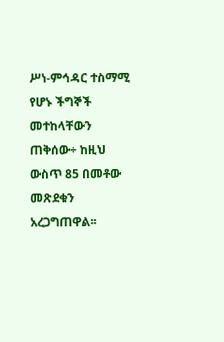ሥነ-ምኅዳር ተስማሚ የሆኑ ችግኞች መተከላቸውን ጠቅሰው÷ ከዚህ ውስጥ 85 በመቶው መጽደቁን አረጋግጠዋል፡፡